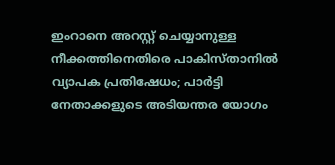ഇംറാനെ അറസ്റ്റ് ചെയ്യാനുള്ള നീക്കത്തിനെതിരെ പാകിസ്താനിൽ വ്യാപക പ്രതിഷേധം; പാർട്ടി നേതാക്കളുടെ അടിയന്തര യോഗം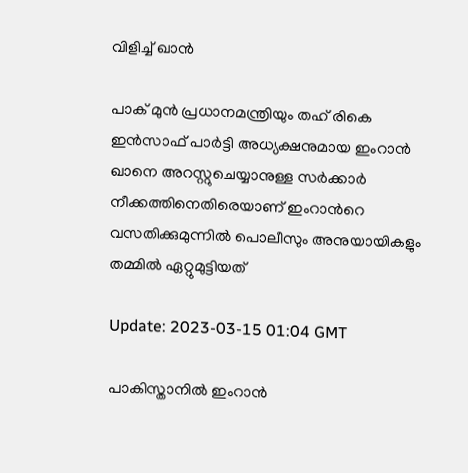വിളിച്ച് ഖാന്‍

പാക് മുൻ പ്രധാനമന്ത്രിയും തഹ് രികെ ഇൻസാഫ് പാർട്ടി അധ്യക്ഷനുമായ ഇംറാൻ ഖാനെ അറസ്റ്റുചെയ്യാനുള്ള സർക്കാർ നീക്കത്തിനെതിരെയാണ് ഇംറാന്‍റെ വസതിക്കുമുന്നിൽ പൊലീസും അനുയായികളും തമ്മിൽ ഏറ്റുമുട്ടിയത്

Update: 2023-03-15 01:04 GMT

പാകിസ്താനില്‍ ഇംറാന്‍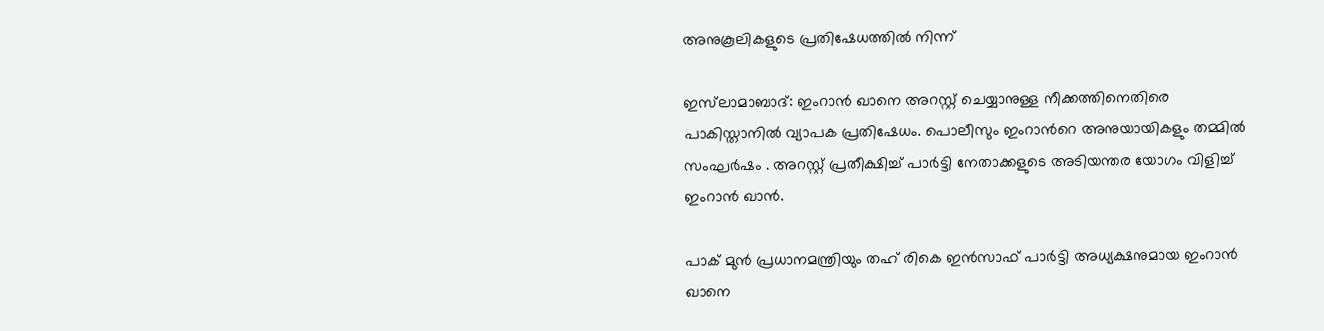അനുകൂലികളുടെ പ്രതിഷേധത്തില്‍ നിന്ന്

ഇസ്‍ലാമാബാദ്: ഇംറാൻ ഖാനെ അറസ്റ്റ് ചെയ്യാനുള്ള നീക്കത്തിനെതിരെ പാകിസ്താനിൽ വ്യാപക പ്രതിഷേധം. പൊലീസും ഇംറാന്‍റെ അനുയായികളും തമ്മിൽ സംഘർഷം . അറസ്റ്റ് പ്രതീക്ഷിച്ച് പാർട്ടി നേതാക്കളുടെ അടിയന്തര യോഗം വിളിച്ച് ഇംറാന്‍ ഖാൻ.

പാക് മുൻ പ്രധാനമന്ത്രിയും തഹ് രികെ ഇൻസാഫ് പാർട്ടി അധ്യക്ഷനുമായ ഇംറാൻ ഖാനെ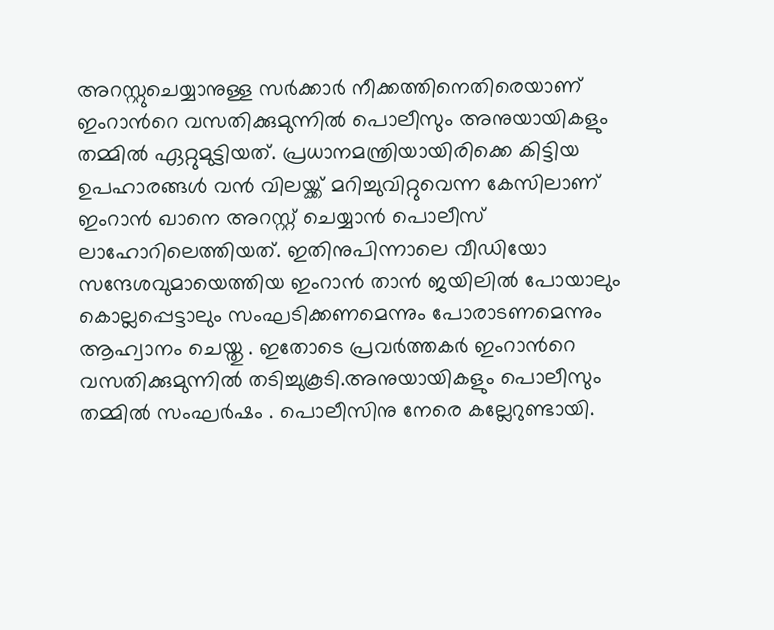അറസ്റ്റുചെയ്യാനുള്ള സർക്കാർ നീക്കത്തിനെതിരെയാണ് ഇംറാന്‍റെ വസതിക്കുമുന്നിൽ പൊലീസും അനുയായികളും തമ്മിൽ ഏറ്റുമുട്ടിയത്. പ്രധാനമന്ത്രിയായിരിക്കെ കിട്ടിയ ഉപഹാരങ്ങൾ വൻ വിലയ്ക്ക് മറിച്ചുവിറ്റുവെന്ന കേസിലാണ് ഇംറാന്‍ ഖാനെ അറസ്റ്റ് ചെയ്യാൻ പൊലീസ് ലാഹോറിലെത്തിയത്. ഇതിനുപിന്നാലെ വീഡിയോ സന്ദേശവുമായെത്തിയ ഇംറാന്‍ താൻ ജയിലിൽ പോയാലും കൊല്ലപ്പെട്ടാലും സംഘടിക്കണമെന്നും പോരാടണമെന്നും ആഹ്വാനം ചെയ്തു . ഇതോടെ പ്രവർത്തകർ ഇംറാന്‍റെ വസതിക്കുമുന്നിൽ തടിച്ചുകൂടി.അനുയായികളും പൊലീസും തമ്മിൽ സംഘർഷം . പൊലീസിനു നേരെ കല്ലേറുണ്ടായി.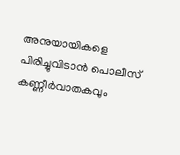അനുയായികളെ പിരിച്ചുവിടാൻ പൊലീസ് കണ്ണീർവാതകവും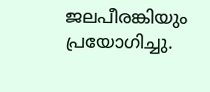ജലപീരങ്കിയും പ്രയോഗിച്ചു.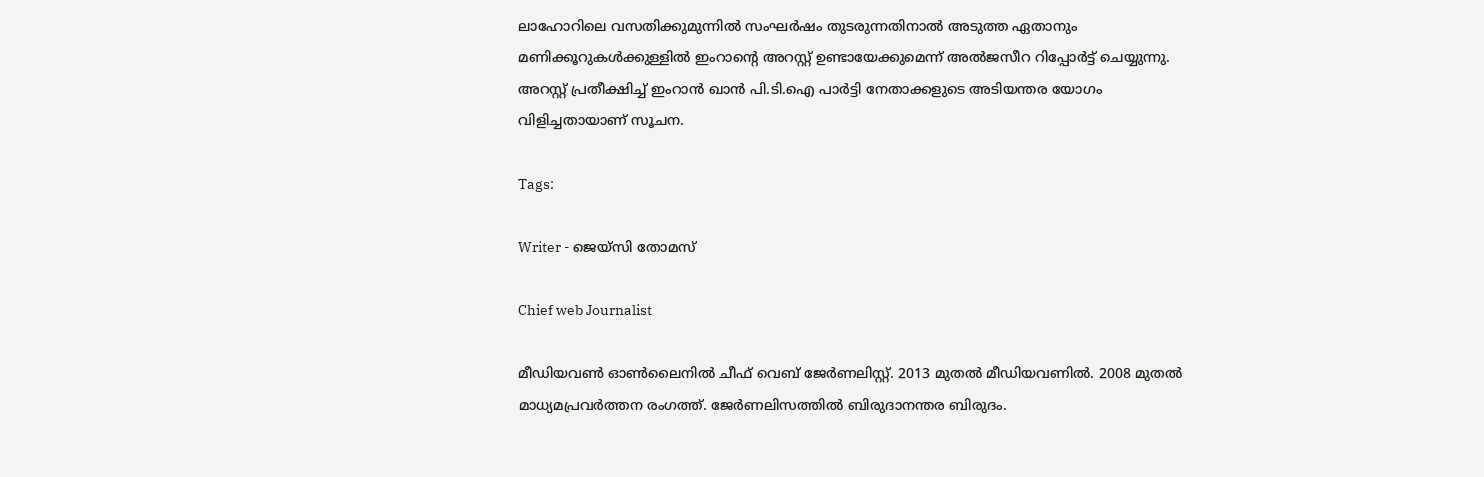ലാഹോറിലെ വസതിക്കുമുന്നിൽ സംഘർഷം തുടരുന്നതിനാൽ അടുത്ത ഏതാനും മണിക്കൂറുകൾക്കുള്ളിൽ ഇംറാന്‍റെ അറസ്റ്റ് ഉണ്ടായേക്കുമെന്ന് അൽജസീറ റിപ്പോർട്ട് ചെയ്യുന്നു. അറസ്റ്റ് പ്രതീക്ഷിച്ച് ഇംറാന്‍ ഖാൻ പി.ടി.ഐ പാർട്ടി നേതാക്കളുടെ അടിയന്തര യോഗം വിളിച്ചതായാണ് സൂചന.

Tags:

Writer - ജെയ്സി തോമസ്

Chief web Journalist

മീഡിയവൺ ഓൺലൈനിൽ ചീഫ് വെബ് ജേർണലിസ്റ്റ്. 2013 മുതൽ മീഡിയവണിൽ. 2008 മുതൽ മാധ്യമപ്രവർത്തന രംഗത്ത്. ജേർണലിസത്തിൽ ബിരുദാനന്തര ബിരുദം.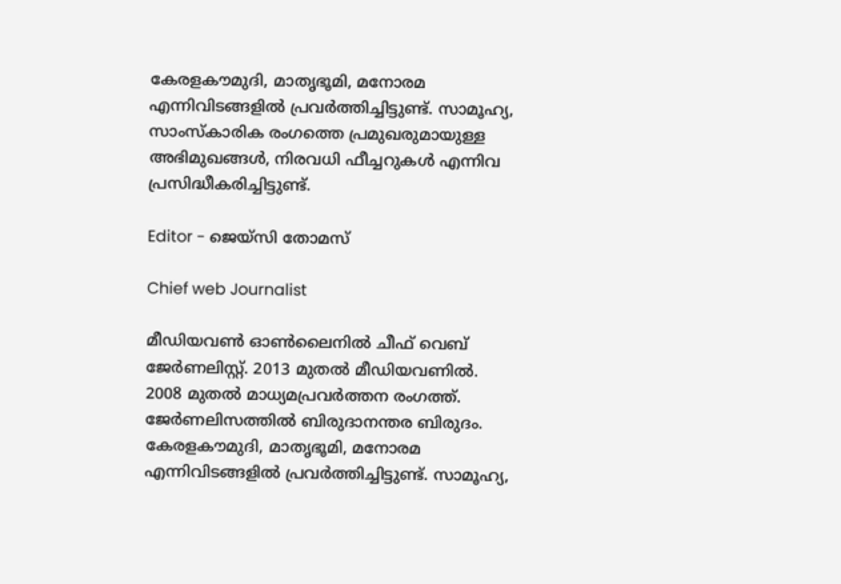കേരളകൗമുദി, മാതൃഭൂമി, മനോരമ എന്നിവിടങ്ങളിൽ പ്രവർത്തിച്ചിട്ടുണ്ട്. സാമൂഹ്യ, സാംസ്‌കാരിക രംഗത്തെ പ്രമുഖരുമായുള്ള അഭിമുഖങ്ങൾ, നിരവധി ഫീച്ചറുകൾ എന്നിവ പ്രസിദ്ധീകരിച്ചിട്ടുണ്ട്.

Editor - ജെയ്സി തോമസ്

Chief web Journalist

മീഡിയവൺ ഓൺലൈനിൽ ചീഫ് വെബ് ജേർണലിസ്റ്റ്. 2013 മുതൽ മീഡിയവണിൽ. 2008 മുതൽ മാധ്യമപ്രവർത്തന രംഗത്ത്. ജേർണലിസത്തിൽ ബിരുദാനന്തര ബിരുദം. കേരളകൗമുദി, മാതൃഭൂമി, മനോരമ എന്നിവിടങ്ങളിൽ പ്രവർത്തിച്ചിട്ടുണ്ട്. സാമൂഹ്യ,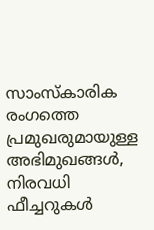സാംസ്‌കാരിക രംഗത്തെ പ്രമുഖരുമായുള്ള അഭിമുഖങ്ങൾ, നിരവധി ഫീച്ചറുകൾ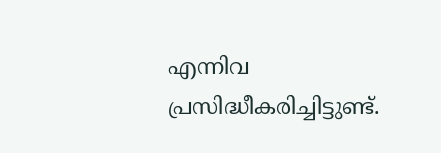എന്നിവ പ്രസിദ്ധീകരിച്ചിട്ടുണ്ട്.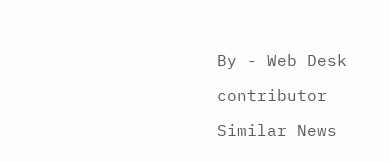By - Web Desk

contributor

Similar News